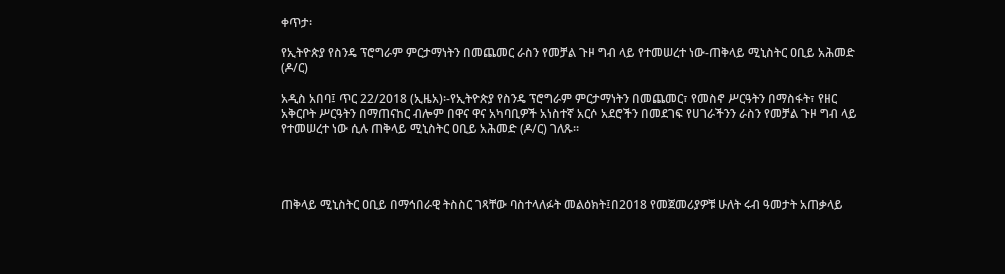ቀጥታ፡

የኢትዮጵያ የስንዴ ፕሮግራም ምርታማነትን በመጨመር ራስን የመቻል ጉዞ ግብ ላይ የተመሠረተ ነው-ጠቅላይ ሚኒስትር ዐቢይ አሕመድ (ዶ/ር)

አዲስ አበባ፤ ጥር 22/2018 (ኢዜአ)፡-የኢትዮጵያ የስንዴ ፕሮግራም ምርታማነትን በመጨመር፣ የመስኖ ሥርዓትን በማስፋት፣ የዘር አቅርቦት ሥርዓትን በማጠናከር ብሎም በዋና ዋና አካባቢዎች አነስተኛ አርሶ አደሮችን በመደገፍ የሀገራችንን ራስን የመቻል ጉዞ ግብ ላይ የተመሠረተ ነው ሲሉ ጠቅላይ ሚኒስትር ዐቢይ አሕመድ (ዶ/ር) ገለጹ፡፡




ጠቅላይ ሚኒስትር ዐቢይ በማኅበራዊ ትስስር ገጻቸው ባስተላለፉት መልዕክት፤በ2018 የመጀመሪያዎቹ ሁለት ሩብ ዓመታት አጠቃላይ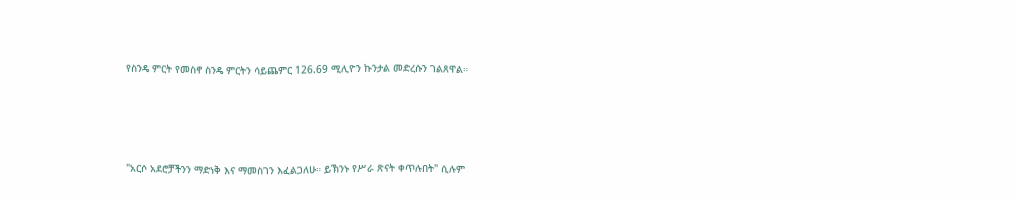የስንዴ ምርት የመስኖ ስንዴ ምርትን ሳይጨምር 126.69 ሚሊዮን ኩንታል መድረሱን ገልጸዋል።




"አርሶ አደሮቻችንን ማድነቅ እና ማመስገን እፈልጋለሁ። ይኽንኑ የሥራ ጽናት ቀጥሉበት" ሲሉም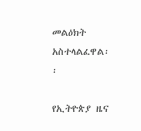መልዕክት አስተላልፈዋል፡፡

የኢትዮጵያ ዜና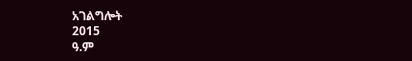አገልግሎት
2015
ዓ.ም